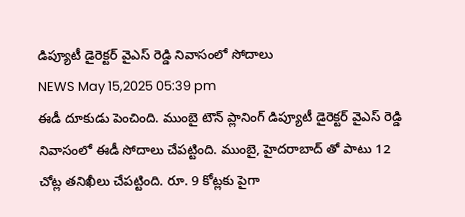డిప్యూటీ డైరెక్టర్ వైఎస్ రెడ్డి నివాసంలో సోదాలు
NEWS May 15,2025 05:39 pm
ఈడీ దూకుడు పెంచింది. ముంబై టౌన్ ప్లానింగ్ డిప్యూటీ డైరెక్టర్ వైఎస్ రెడ్డి నివాసంలో ఈడీ సోదాలు చేపట్టింది. ముంబై, హైదరాబాద్ తో పాటు 12 చోట్ల తనిఖీలు చేపట్టింది. రూ. 9 కోట్లకు పైగా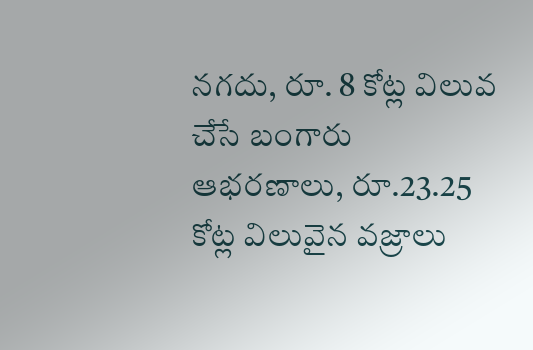నగదు, రూ. 8 కోట్ల విలువ చేసే బంగారు ఆభరణాలు, రూ.23.25 కోట్ల విలువైన వజ్రాలు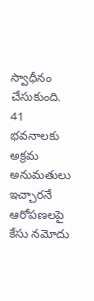స్వాధీనం చేసుకుంది. 41 భవనాలకు అక్రమ అనుమతులు ఇచ్చారనే ఆరోపణలపై కేసు నమోదు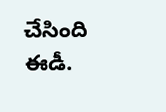చేసింది ఈడీ.